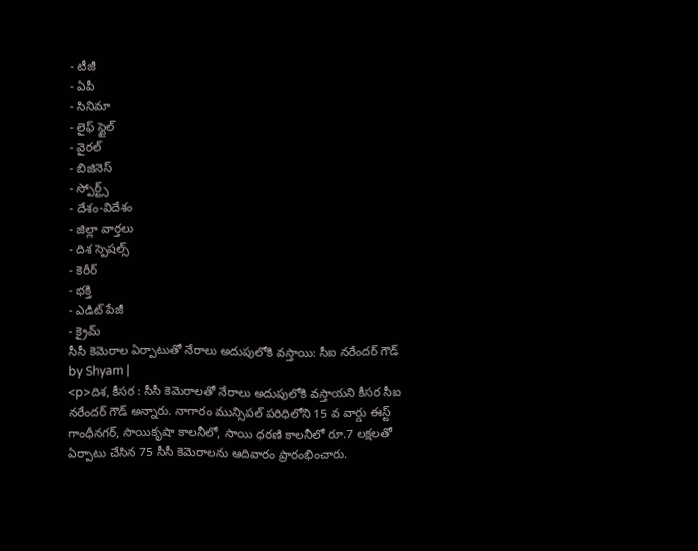- టీజీ
- ఏపీ
- సినిమా
- లైఫ్ స్టైల్
- వైరల్
- బిజినెస్
- స్పోర్ట్స్
- దేశం-విదేశం
- జిల్లా వార్తలు
- దిశ స్పెషల్స్
- కెరీర్
- భక్తి
- ఎడిట్ పేజీ
- క్రైమ్
సీసీ కెమెరాల ఏర్పాటుతో నేరాలు అదుపులోకి వస్తాయి: సీఐ నరేందర్ గౌడ్
by Shyam |
<p>దిశ, కీసర : సీసీ కెమెరాలతో నేరాలు అదుపులోకి వస్తాయని కీసర సీఐ నరేందర్ గౌడ్ అన్నారు. నాగారం మున్సిపల్ పరిధిలోని 15 వ వార్డు ఈస్ట్ గాంధీనగర్, సాయికృషా కాలనీలో, సాయి ధరణి కాలనీలో రూ.7 లక్షలతో ఏర్పాటు చేసిన 75 సీసీ కెమెరాలను ఆదివారం ప్రారంభించారు.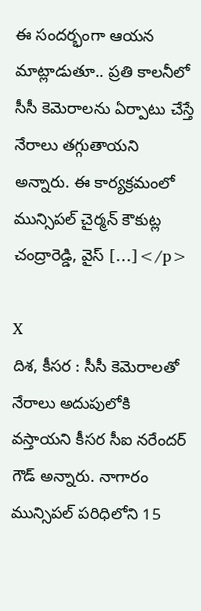ఈ సందర్భంగా ఆయన మాట్లాడుతూ.. ప్రతి కాలనీలో సీసీ కెమెరాలను ఏర్పాటు చేస్తే నేరాలు తగ్గుతాయని అన్నారు. ఈ కార్యక్రమంలో మున్సిపల్ చైర్మన్ కౌకుట్ల చంద్రారెడ్డి, వైస్ […]</p>

X
దిశ, కీసర : సీసీ కెమెరాలతో నేరాలు అదుపులోకి వస్తాయని కీసర సీఐ నరేందర్ గౌడ్ అన్నారు. నాగారం మున్సిపల్ పరిధిలోని 15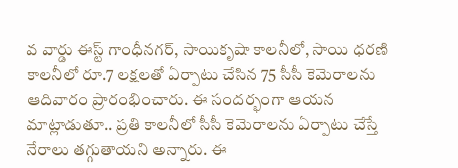వ వార్డు ఈస్ట్ గాంధీనగర్, సాయికృషా కాలనీలో, సాయి ధరణి కాలనీలో రూ.7 లక్షలతో ఏర్పాటు చేసిన 75 సీసీ కెమెరాలను ఆదివారం ప్రారంభించారు. ఈ సందర్భంగా ఆయన మాట్లాడుతూ.. ప్రతి కాలనీలో సీసీ కెమెరాలను ఏర్పాటు చేస్తే నేరాలు తగ్గుతాయని అన్నారు. ఈ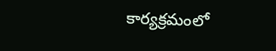కార్యక్రమంలో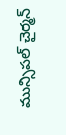మున్సిపల్ చైర్మన్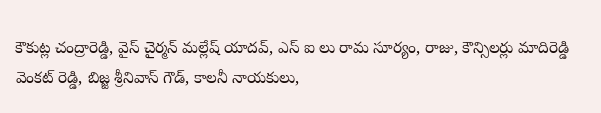కౌకుట్ల చంద్రారెడ్డి, వైస్ చైర్మన్ మల్లేష్ యాదవ్, ఎస్ ఐ లు రామ సూర్యం, రాజు, కౌన్సిలర్లు మాదిరెడ్డి వెంకట్ రెడ్డి, బిజ్జ శ్రీనివాస్ గౌడ్, కాలనీ నాయకులు,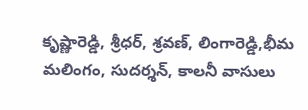కృష్ణారెడ్డి, శ్రీధర్, శ్రవణ్, లింగారెడ్డి,భీమ మలింగం, సుదర్శన్, కాలనీ వాసులు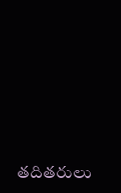తదితరులు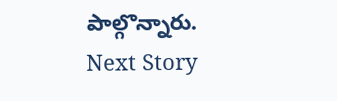పాల్గొన్నారు.
Next Story